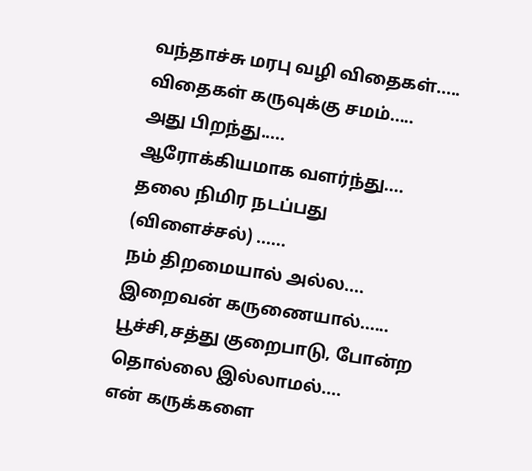வந்தாச்சு மரபு வழி விதைகள்.....
விதைகள் கருவுக்கு சமம்.....
அது பிறந்து.....
ஆரோக்கியமாக வளர்ந்து....
தலை நிமிர நடப்பது (விளைச்சல்) ......
நம் திறமையால் அல்ல....
இறைவன் கருணையால்......
பூச்சி,சத்து குறைபாடு, போன்ற தொல்லை இல்லாமல்....
என் கருக்களை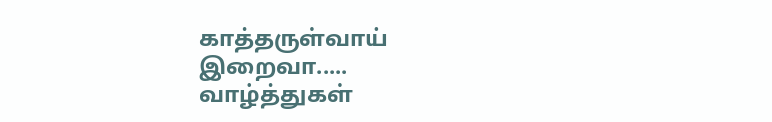காத்தருள்வாய் இறைவா.....
வாழ்த்துகள்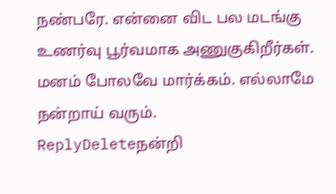நண்பரே. என்னை விட பல மடங்கு உணர்வு பூர்வமாக அணுகுகிறீர்கள். மனம் போலவே மார்க்கம். எல்லாமே நன்றாய் வரும்.
ReplyDeleteநன்றி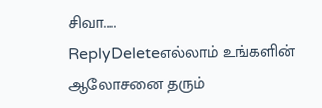சிவா.....
ReplyDeleteஎல்லாம் உங்களின் ஆலோசனை தரும்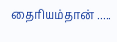தைரியம்தான் .....